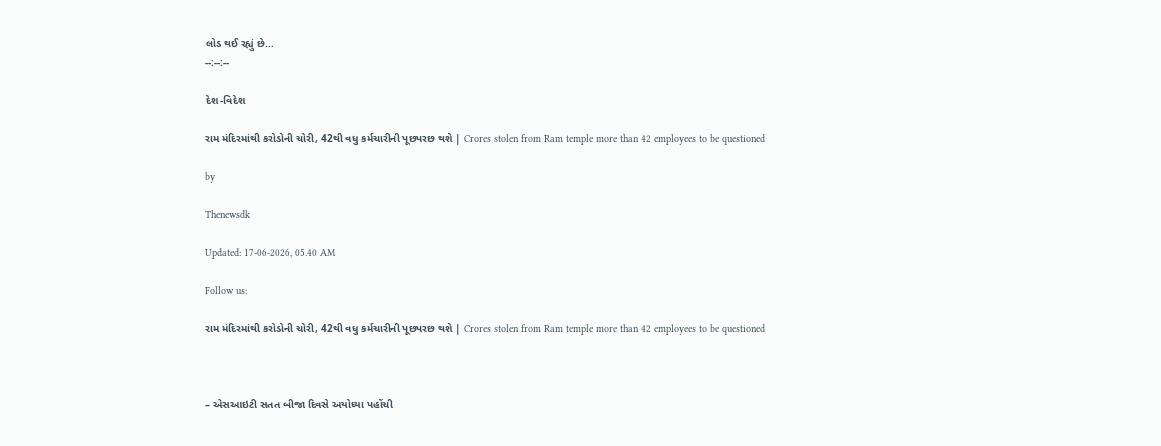લોડ થઈ રહ્યું છે...
--:--:--

દેશ-વિદેશ

રામ મંદિરમાંથી કરોડોની ચોરી, 42થી વધુ કર્મચારીની પૂછપરછ થશે | Crores stolen from Ram temple more than 42 employees to be questioned

by

Thenewsdk

Updated: 17-06-2026, 05.40 AM

Follow us:

રામ મંદિરમાંથી કરોડોની ચોરી, 42થી વધુ કર્મચારીની પૂછપરછ થશે | Crores stolen from Ram temple more than 42 employees to be questioned



– એસઆઇટી સતત બીજા દિવસે અયોધ્યા પહોંચી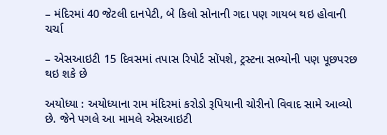– મંદિરમાં 40 જેટલી દાનપેટી, બે કિલો સોનાની ગદા પણ ગાયબ થઇ હોવાની ચર્ચા

– એસઆઇટી 15 દિવસમાં તપાસ રિપોર્ટ સોંપશે, ટ્રસ્ટના સભ્યોની પણ પૂછપરછ થઇ શકે છે

અયોધ્યા : અયોધ્યાના રામ મંદિરમાં કરોડો રૂપિયાની ચોરીનો વિવાદ સામે આવ્યો છે. જેને પગલે આ મામલે એસઆઇટી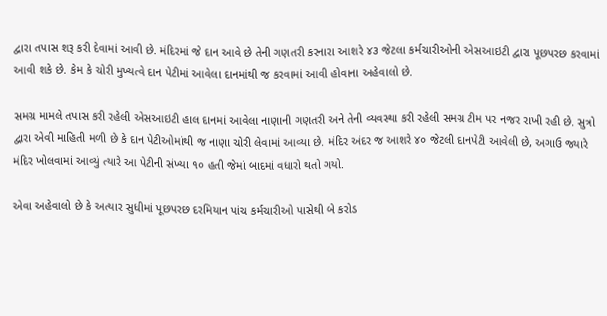દ્વારા તપાસ શરૂ કરી દેવામાં આવી છે. મંદિરમાં જે દાન આવે છે તેની ગણતરી કરનારા આશરે ૪૩ જેટલા કર્મચારીઓની એસઆઇટી દ્વારા પૂછપરછ કરવામાં આવી શકે છે. કેમ કે ચોરી મુખ્યત્વે દાન પેટીમાં આવેલા દાનમાંથી જ કરવામાં આવી હોવાના અહેવાલો છે.

સમગ્ર મામલે તપાસ કરી રહેલી એસઆઇટી હાલ દાનમાં આવેલા નાણાની ગણતરી અને તેની વ્યવસ્થા કરી રહેલી સમગ્ર ટીમ પર નજર રાખી રહી છે. સુત્રો દ્વારા એવી માહિતી મળી છે કે દાન પેટીઓમાંથી જ નાણા ચોરી લેવામાં આવ્યા છે. મંદિર અંદર જ આશરે ૪૦ જેટલી દાનપેટી આવેલી છે, અગાઉ જ્યારે મંદિર ખોલવામાં આવ્યું ત્યારે આ પેટીની સંખ્યા ૧૦ હતી જેમાં બાદમાં વધારો થતો ગયો.

એવા અહેવાલો છે કે અત્યાર સુધીમાં પૂછપરછ દરમિયાન પાંચ કર્મચારીઓ પાસેથી બે કરોડ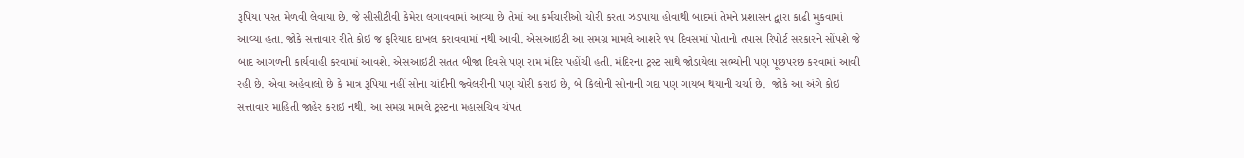રૂપિયા પરત મેળવી લેવાયા છે. જે સીસીટીવી કેમેરા લગાવવામાં આવ્યા છે તેમાં આ કર્મચારીઓ ચોરી કરતા ઝડપાયા હોવાથી બાદમાં તેમને પ્રશાસન દ્વારા કાઢી મુકવામાં આવ્યા હતા. જોકે સત્તાવાર રીતે કોઇ જ ફરિયાદ દાખલ કરાવવામાં નથી આવી. એસઆઇટી આ સમગ્ર મામલે આશરે ૧૫ દિવસમાં પોતાનો તપાસ રિપોર્ટ સરકારને સોંપશે જે બાદ આગળની કાર્યવાહી કરવામાં આવશે. એસઆઇટી સતત બીજા દિવસે પણ રામ મંદિર પહોંચી હતી. મંદિરના ટ્રસ્ટ સાથે જોડાયેલા સભ્યોની પણ પૂછપરછ કરવામાં આવી રહી છે. એવા અહેવાલો છે કે માત્ર રૂપિયા નહીં સોના ચાંદીની જ્વેલરીની પણ ચોરી કરાઇ છે, બે કિલોની સોનાની ગદા પણ ગાયબ થયાની ચર્ચા છે.  જોકે આ અંગે કોઇ સત્તાવાર માહિતી જાહેર કરાઇ નથી. આ સમગ્ર મામલે ટ્રસ્ટના મહાસચિવ ચંપત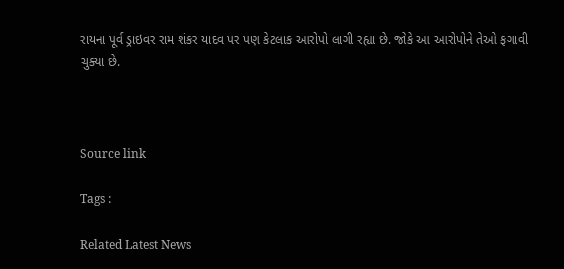રાયના પૂર્વ ડ્રાઇવર રામ શંકર યાદવ પર પણ કેટલાક આરોપો લાગી રહ્યા છે. જોકે આ આરોપોને તેઓ ફગાવી ચુક્યા છે.



Source link

Tags :

Related Latest News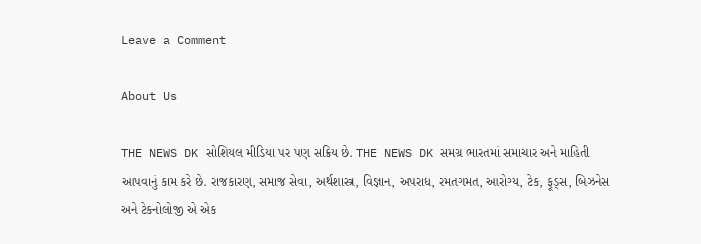Leave a Comment

About Us

THE NEWS DK સોશિયલ મીડિયા પર પણ સક્રિય છે. THE NEWS DK સમગ્ર ભારતમાં સમાચાર અને માહિતી આપવાનું કામ કરે છે. રાજકારણ, સમાજ સેવા, અર્થશાસ્ત્ર, વિજ્ઞાન, અપરાધ, રમતગમત, આરોગ્ય, ટેક, ફૂડ્સ, બિઝનેસ અને ટેકનોલોજી એ એક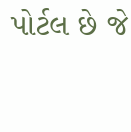પોર્ટલ છે જે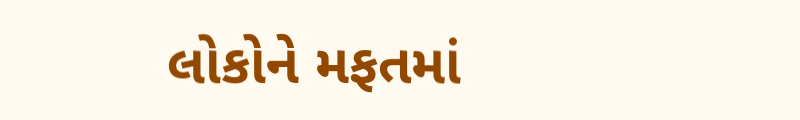લોકોને મફતમાં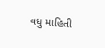વધુ માહિતી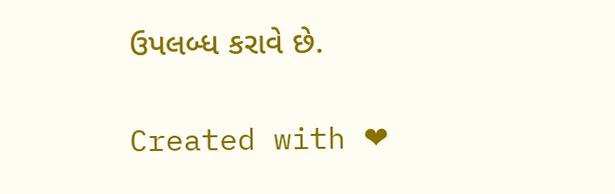ઉપલબ્ધ કરાવે છે.

Created with ❤